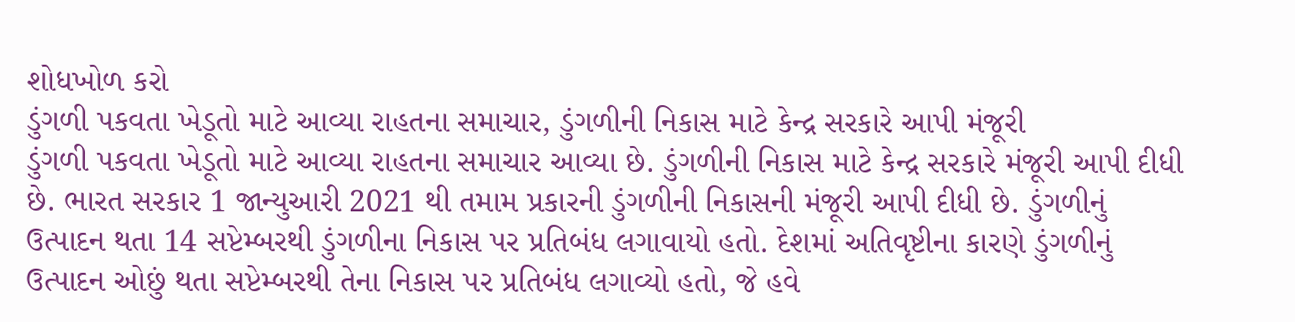શોધખોળ કરો
ડુંગળી પકવતા ખેડૂતો માટે આવ્યા રાહતના સમાચાર, ડુંગળીની નિકાસ માટે કેન્દ્ર સરકારે આપી મંજૂરી
ડુંગળી પકવતા ખેડૂતો માટે આવ્યા રાહતના સમાચાર આવ્યા છે. ડુંગળીની નિકાસ માટે કેન્દ્ર સરકારે મંજૂરી આપી દીધી છે. ભારત સરકાર 1 જાન્યુઆરી 2021 થી તમામ પ્રકારની ડુંગળીની નિકાસની મંજૂરી આપી દીધી છે. ડુંગળીનું ઉત્પાદન થતા 14 સપ્ટેમ્બરથી ડુંગળીના નિકાસ પર પ્રતિબંધ લગાવાયો હતો. દેશમાં અતિવૃષ્ટીના કારણે ડુંગળીનું ઉત્પાદન ઓછું થતા સપ્ટેમ્બરથી તેના નિકાસ પર પ્રતિબંધ લગાવ્યો હતો, જે હવે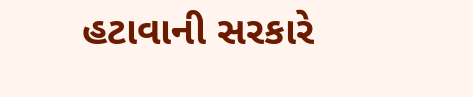હટાવાની સરકારે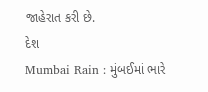જાહેરાત કરી છે.
દેશ
Mumbai Rain : મુંબઈમાં ભારે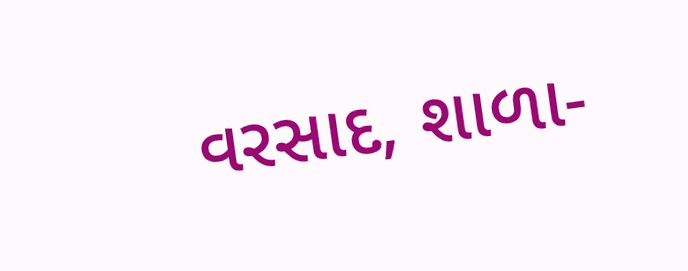વરસાદ, શાળા-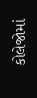કોલેજોમાં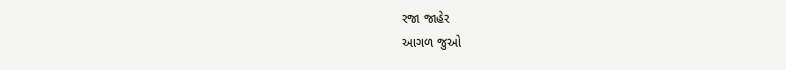રજા જાહેર
આગળ જુઓ